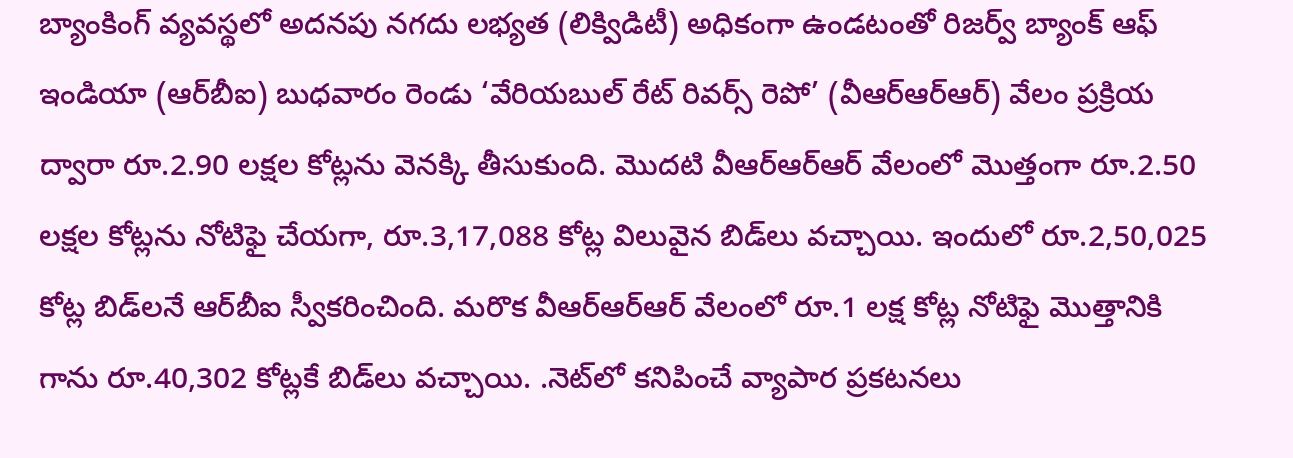బ్యాంకింగ్‌ వ్యవస్థలో అదనపు నగదు లభ్యత (లిక్విడిటీ) అధికంగా ఉండటంతో రిజర్వ్‌ బ్యాంక్‌ ఆఫ్‌ ఇండియా (ఆర్‌బీఐ) బుధవారం రెండు ‘వేరియబుల్‌ రేట్‌ రివర్స్‌ రెపో’ (వీఆర్‌ఆర్‌ఆర్‌) వేలం ప్రక్రియ ద్వారా రూ.2.90 లక్షల కోట్లను వెనక్కి తీసుకుంది. మొదటి వీఆర్‌ఆర్‌ఆర్‌ వేలంలో మొత్తంగా రూ.2.50 లక్షల కోట్లను నోటిఫై చేయగా, రూ.3,17,088 కోట్ల విలువైన బిడ్‌లు వచ్చాయి. ఇందులో రూ.2,50,025 కోట్ల బిడ్‌లనే ఆర్‌బీఐ స్వీకరించింది. మరొక వీఆర్‌ఆర్‌ఆర్‌ వేలంలో రూ.1 లక్ష కోట్ల నోటిఫై మొత్తానికి గాను రూ.40,302 కోట్లకే బిడ్‌లు వచ్చాయి. .నెట్‌లో కనిపించే వ్యాపార ప్రకటనలు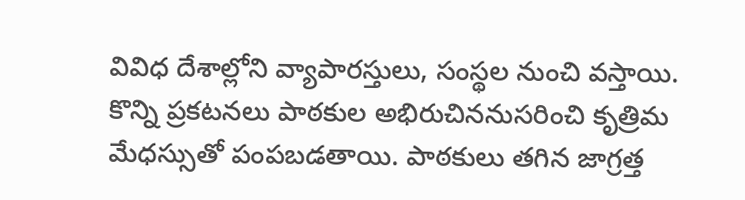వివిధ దేశాల్లోని వ్యాపారస్తులు, సంస్థల నుంచి వస్తాయి. కొన్ని ప్రకటనలు పాఠకుల అభిరుచిననుసరించి కృత్రిమ మేధస్సుతో పంపబడతాయి. పాఠకులు తగిన జాగ్రత్త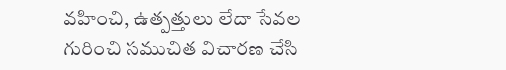వహించి, ఉత్పత్తులు లేదా సేవల గురించి సముచిత విచారణ చేసి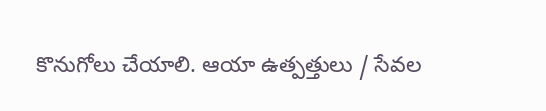కొనుగోలు చేయాలి. ఆయా ఉత్పత్తులు / సేవల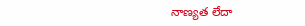నాణ్యత లేదా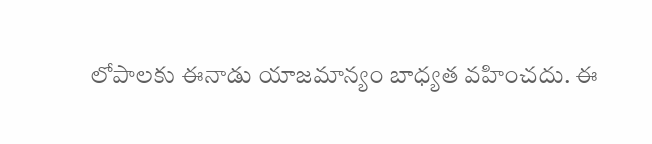లోపాలకు ఈనాడు యాజమాన్యం బాధ్యత వహించదు. ఈ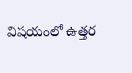విషయంలో ఉత్తర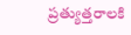ప్రత్యుత్తరాలకి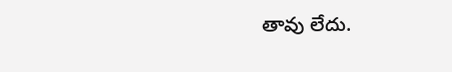తావు లేదు.